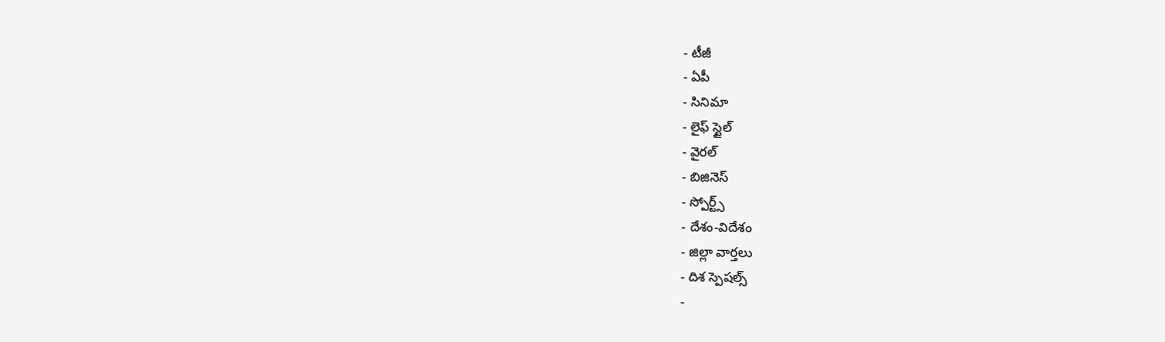- టీజీ
- ఏపీ
- సినిమా
- లైఫ్ స్టైల్
- వైరల్
- బిజినెస్
- స్పోర్ట్స్
- దేశం-విదేశం
- జిల్లా వార్తలు
- దిశ స్పెషల్స్
-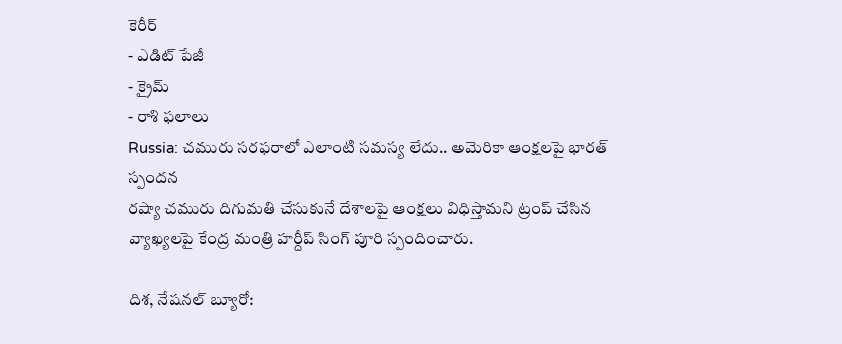కెరీర్
- ఎడిట్ పేజీ
- క్రైమ్
- రాశి ఫలాలు
Russia: చమురు సరఫరాలో ఎలాంటి సమస్య లేదు.. అమెరికా ఆంక్షలపై భారత్ స్పందన
రష్యా చమురు దిగుమతి చేసుకునే దేశాలపై ఆంక్షలు విధిస్తామని ట్రంప్ చేసిన వ్యాఖ్యలపై కేంద్ర మంత్రి హర్దీప్ సింగ్ పూరి స్పందించారు.

దిశ, నేషనల్ బ్యూరో: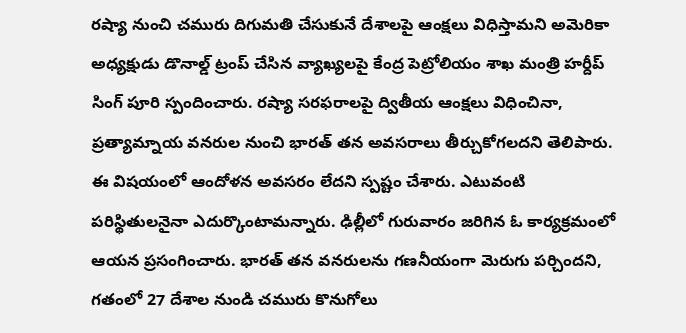రష్యా నుంచి చమురు దిగుమతి చేసుకునే దేశాలపై ఆంక్షలు విధిస్తామని అమెరికా అధ్యక్షుడు డొనాల్డ్ ట్రంప్ చేసిన వ్యాఖ్యలపై కేంద్ర పెట్రోలియం శాఖ మంత్రి హర్దీప్ సింగ్ పూరి స్పందించారు. రష్యా సరఫరాలపై ద్వితీయ ఆంక్షలు విధించినా, ప్రత్యామ్నాయ వనరుల నుంచి భారత్ తన అవసరాలు తీర్చుకోగలదని తెలిపారు. ఈ విషయంలో ఆందోళన అవసరం లేదని స్పష్టం చేశారు. ఎటువంటి పరిస్థితులనైనా ఎదుర్కొంటామన్నారు. ఢిల్లీలో గురువారం జరిగిన ఓ కార్యక్రమంలో ఆయన ప్రసంగించారు. భారత్ తన వనరులను గణనీయంగా మెరుగు పర్చిందని, గతంలో 27 దేశాల నుండి చమురు కొనుగోలు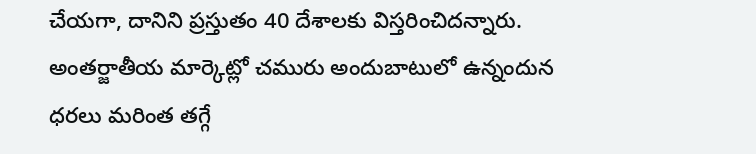చేయగా, దానిని ప్రస్తుతం 40 దేశాలకు విస్తరించిదన్నారు. అంతర్జాతీయ మార్కెట్లో చమురు అందుబాటులో ఉన్నందున ధరలు మరింత తగ్గే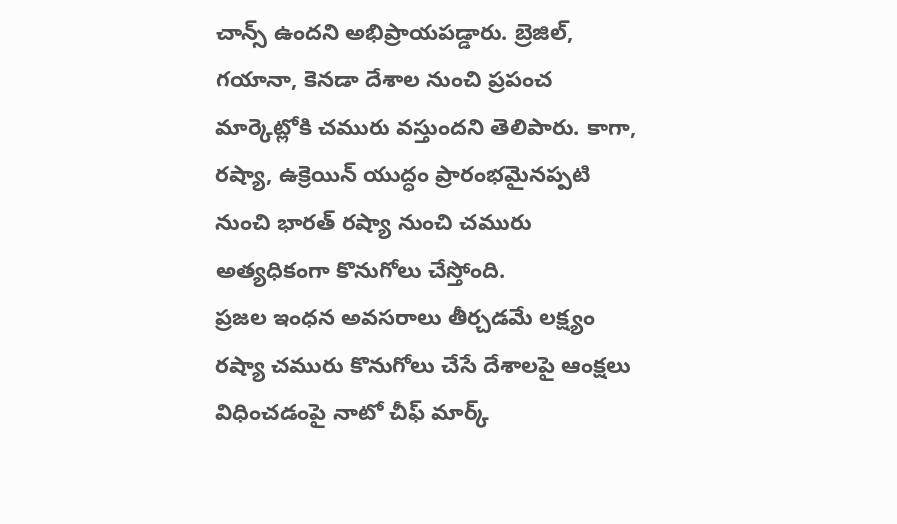చాన్స్ ఉందని అభిప్రాయపడ్డారు. బ్రెజిల్, గయానా, కెనడా దేశాల నుంచి ప్రపంచ మార్కెట్లోకి చమురు వస్తుందని తెలిపారు. కాగా, రష్యా, ఉక్రెయిన్ యుద్ధం ప్రారంభమైనప్పటి నుంచి భారత్ రష్యా నుంచి చమురు అత్యధికంగా కొనుగోలు చేస్తోంది.
ప్రజల ఇంధన అవసరాలు తీర్చడమే లక్ష్యం
రష్యా చమురు కొనుగోలు చేసే దేశాలపై ఆంక్షలు విధించడంపై నాటో చీఫ్ మార్క్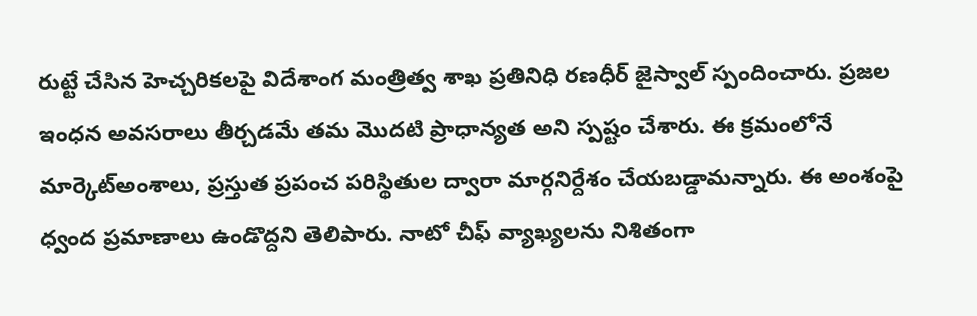రుట్టే చేసిన హెచ్చరికలపై విదేశాంగ మంత్రిత్వ శాఖ ప్రతినిధి రణధీర్ జైస్వాల్ స్పందించారు. ప్రజల ఇంధన అవసరాలు తీర్చడమే తమ మొదటి ప్రాధాన్యత అని స్పష్టం చేశారు. ఈ క్రమంలోనే మార్కెట్అంశాలు, ప్రస్తుత ప్రపంచ పరిస్థితుల ద్వారా మార్గనిర్దేశం చేయబడ్డామన్నారు. ఈ అంశంపై ధ్వంద ప్రమాణాలు ఉండొద్దని తెలిపారు. నాటో చీఫ్ వ్యాఖ్యలను నిశితంగా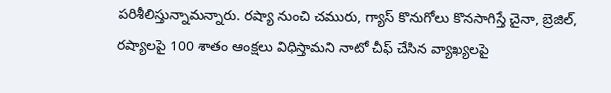పరిశీలిస్తున్నామన్నారు. రష్యా నుంచి చమురు, గ్యాస్ కొనుగోలు కొనసాగిస్తే చైనా, బ్రెజిల్, రష్యాలపై 100 శాతం ఆంక్షలు విధిస్తామని నాటో చీఫ్ చేసిన వ్యాఖ్యలపై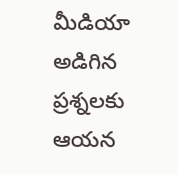మీడియా అడిగిన ప్రశ్నలకు ఆయన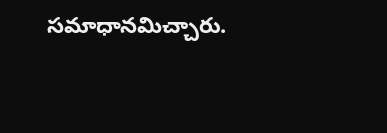సమాధానమిచ్చారు.